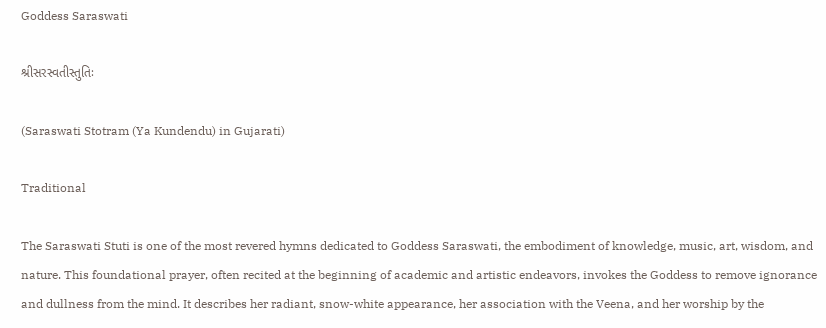Goddess Saraswati

શ્રીસરસ્વતીસ્તુતિઃ

(Saraswati Stotram (Ya Kundendu) in Gujarati)

Traditional

The Saraswati Stuti is one of the most revered hymns dedicated to Goddess Saraswati, the embodiment of knowledge, music, art, wisdom, and nature. This foundational prayer, often recited at the beginning of academic and artistic endeavors, invokes the Goddess to remove ignorance and dullness from the mind. It describes her radiant, snow-white appearance, her association with the Veena, and her worship by the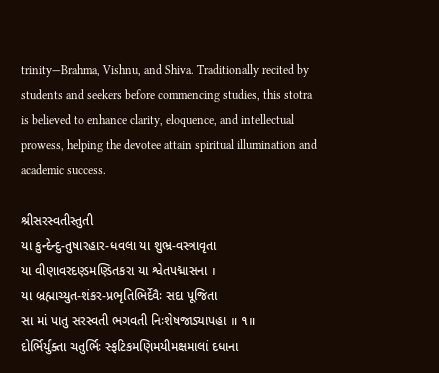trinity—Brahma, Vishnu, and Shiva. Traditionally recited by students and seekers before commencing studies, this stotra is believed to enhance clarity, eloquence, and intellectual prowess, helping the devotee attain spiritual illumination and academic success.

શ્રીસરસ્વતીસ્તુતી
યા કુન્દેન્દુ-તુષારહાર-ધવલા યા શુભ્ર-વસ્ત્રાવૃતા
યા વીણાવરદણ્ડમણ્ડિતકરા યા શ્વેતપદ્માસના ।
યા બ્રહ્માચ્યુત-શંકર-પ્રભૃતિભિર્દેવૈઃ સદા પૂજિતા
સા માં પાતુ સરસ્વતી ભગવતી નિઃશેષજાડ્યાપહા ॥ ૧॥
દોર્ભિર્યુક્તા ચતુર્ભિઃ સ્ફટિકમણિમયીમક્ષમાલાં દધાના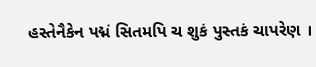હસ્તેનૈકેન પદ્મં સિતમપિ ચ શુકં પુસ્તકં ચાપરેણ ।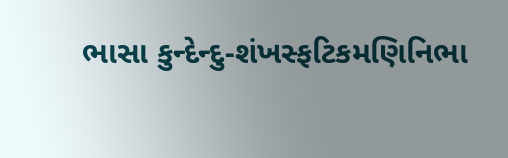ભાસા કુન્દેન્દુ-શંખસ્ફટિકમણિનિભા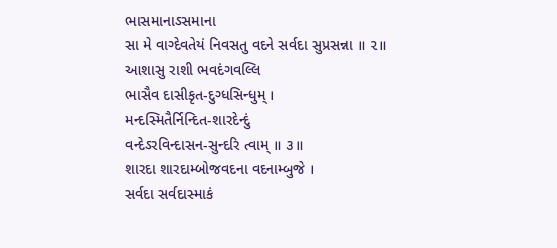ભાસમાનાઽસમાના
સા મે વાગ્દેવતેયં નિવસતુ વદને સર્વદા સુપ્રસન્ના ॥ ૨॥
આશાસુ રાશી ભવદંગવલ્લિ
ભાસૈવ દાસીકૃત-દુગ્ધસિન્ધુમ્ ।
મન્દસ્મિતૈર્નિન્દિત-શારદેન્દું
વન્દેઽરવિન્દાસન-સુન્દરિ ત્વામ્ ॥ ૩॥
શારદા શારદામ્બોજવદના વદનામ્બુજે ।
સર્વદા સર્વદાસ્માકં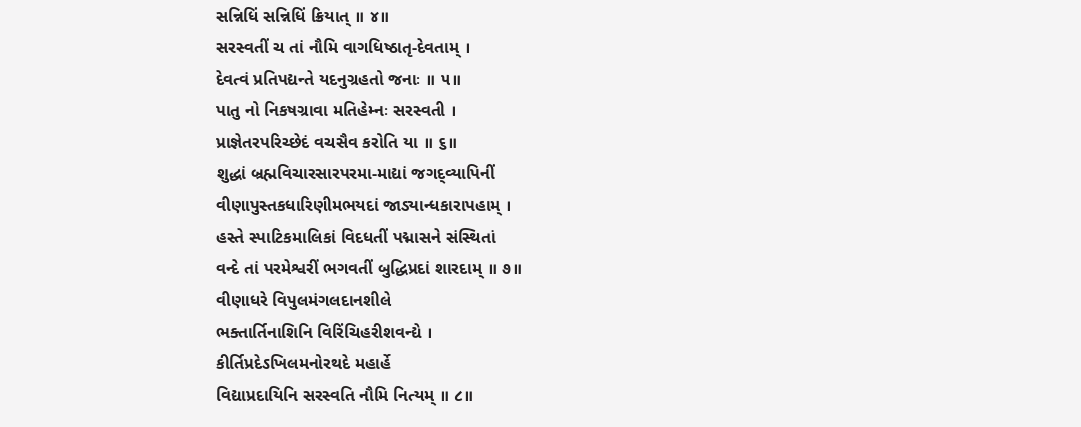સન્નિધિં સન્નિધિં ક્રિયાત્ ॥ ૪॥
સરસ્વતીં ચ તાં નૌમિ વાગધિષ્ઠાતૃ-દેવતામ્ ।
દેવત્વં પ્રતિપદ્યન્તે યદનુગ્રહતો જનાઃ ॥ ૫॥
પાતુ નો નિકષગ્રાવા મતિહેમ્નઃ સરસ્વતી ।
પ્રાજ્ઞેતરપરિચ્છેદં વચસૈવ કરોતિ યા ॥ ૬॥
શુદ્ધાં બ્રહ્મવિચારસારપરમા-માદ્યાં જગદ્વ્યાપિનીં
વીણાપુસ્તકધારિણીમભયદાં જાડ્યાન્ધકારાપહામ્ ।
હસ્તે સ્પાટિકમાલિકાં વિદધતીં પદ્માસને સંસ્થિતાં
વન્દે તાં પરમેશ્વરીં ભગવતીં બુદ્ધિપ્રદાં શારદામ્ ॥ ૭॥
વીણાધરે વિપુલમંગલદાનશીલે
ભક્તાર્તિનાશિનિ વિરિંચિહરીશવન્દ્યે ।
કીર્તિપ્રદેઽખિલમનોરથદે મહાર્હે
વિદ્યાપ્રદાયિનિ સરસ્વતિ નૌમિ નિત્યમ્ ॥ ૮॥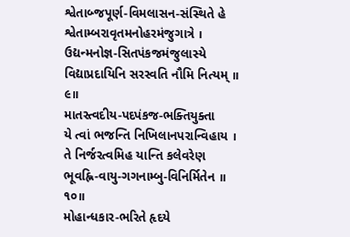શ્વેતાબ્જપૂર્ણ-વિમલાસન-સંસ્થિતે હે
શ્વેતામ્બરાવૃતમનોહરમંજુગાત્રે ।
ઉદ્યન્મનોજ્ઞ-સિતપંકજમંજુલાસ્યે
વિદ્યાપ્રદાયિનિ સરસ્વતિ નૌમિ નિત્યમ્ ॥ ૯॥
માતસ્ત્વદીય-પદપંકજ-ભક્તિયુક્તા
યે ત્વાં ભજન્તિ નિખિલાનપરાન્વિહાય ।
તે નિર્જરત્વમિહ યાન્તિ કલેવરેણ
ભૂવહ્નિ-વાયુ-ગગનામ્બુ-વિનિર્મિતેન ॥ ૧૦॥
મોહાન્ધકાર-ભરિતે હૃદયે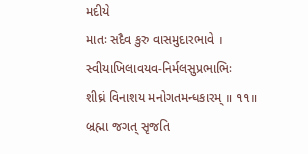મદીયે
માતઃ સદૈવ કુરુ વાસમુદારભાવે ।
સ્વીયાખિલાવયવ-નિર્મલસુપ્રભાભિઃ
શીઘ્રં વિનાશય મનોગતમન્ધકારમ્ ॥ ૧૧॥
બ્રહ્મા જગત્ સૃજતિ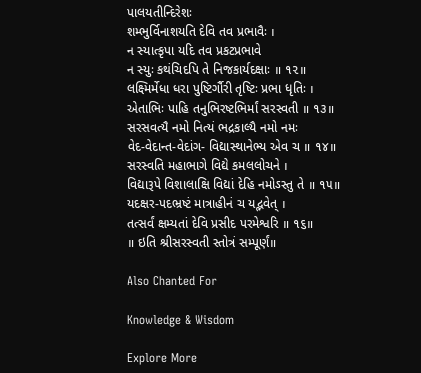પાલયતીન્દિરેશઃ
શમ્ભુર્વિનાશયતિ દેવિ તવ પ્રભાવૈઃ ।
ન સ્યાત્કૃપા યદિ તવ પ્રકટપ્રભાવે
ન સ્યુઃ કથંચિદપિ તે નિજકાર્યદક્ષાઃ ॥ ૧૨॥
લક્ષ્મિર્મેધા ધરા પુષ્ટિર્ગૌરી તૃષ્ટિઃ પ્રભા ધૃતિઃ ।
એતાભિઃ પાહિ તનુભિરષ્ટભિર્માં સરસ્વતી ॥ ૧૩॥
સરસવત્યૈ નમો નિત્યં ભદ્રકાલ્યૈ નમો નમઃ
વેદ-વેદાન્ત-વેદાંગ- વિદ્યાસ્થાનેભ્ય એવ ચ ॥ ૧૪॥
સરસ્વતિ મહાભાગે વિદ્યે કમલલોચને ।
વિદ્યારૂપે વિશાલાક્ષિ વિદ્યાં દેહિ નમોઽસ્તુ તે ॥ ૧૫॥
યદક્ષર-પદભ્રષ્ટં માત્રાહીનં ચ યદ્ભવેત્ ।
તત્સર્વં ક્ષમ્યતાં દેવિ પ્રસીદ પરમેશ્વરિ ॥ ૧૬॥
॥ ઇતિ શ્રીસરસ્વતી સ્તોત્રં સમ્પૂર્ણં॥

Also Chanted For

Knowledge & Wisdom

Explore More